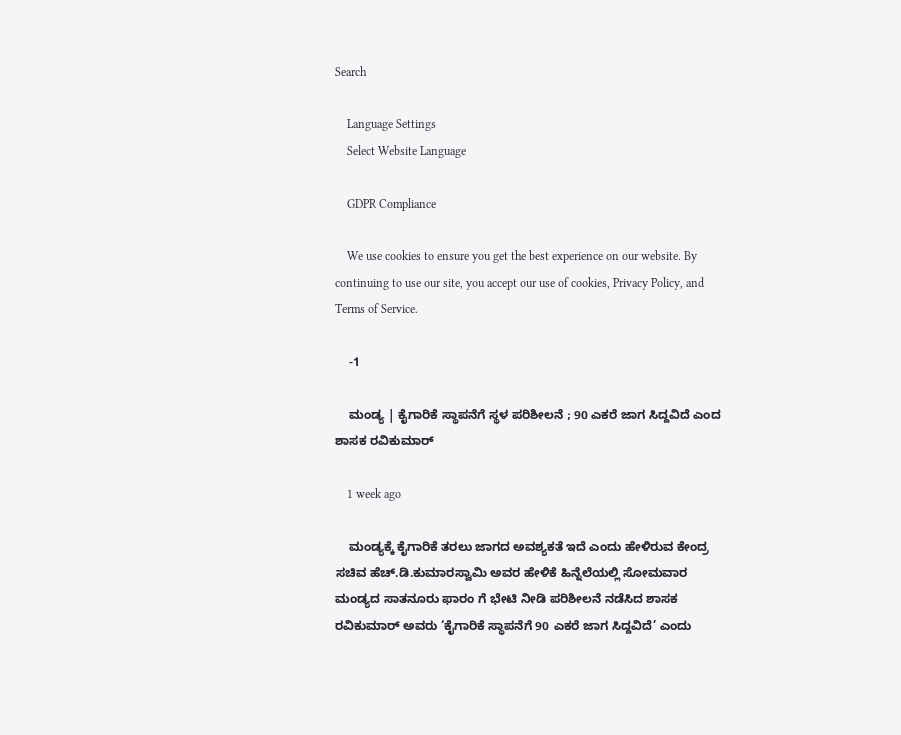Search

    Language Settings
    Select Website Language

    GDPR Compliance

    We use cookies to ensure you get the best experience on our website. By continuing to use our site, you accept our use of cookies, Privacy Policy, and Terms of Service.

    -1

    ಮಂಡ್ಯ | ಕೈಗಾರಿಕೆ ಸ್ಥಾಪನೆಗೆ ಸ್ಥಳ ಪರಿಶೀಲನೆ ; 90 ಎಕರೆ ಜಾಗ ಸಿದ್ದವಿದೆ ಎಂದ ಶಾಸಕ ರವಿಕುಮಾರ್

    1 week ago

    ಮಂಡ್ಯಕ್ಕೆ ಕೈಗಾರಿಕೆ ತರಲು ಜಾಗದ ಅವಶ್ಯಕತೆ ಇದೆ ಎಂದು ಹೇಳಿರುವ ಕೇಂದ್ರ ಸಚಿವ ಹೆಚ್.ಡಿ.ಕುಮಾರಸ್ವಾಮಿ ಅವರ ಹೇಳಿಕೆ ಹಿನ್ನೆಲೆಯಲ್ಲಿ ಸೋಮವಾರ ಮಂಡ್ಯದ ಸಾತನೂರು ಫಾರಂ ಗೆ ಭೇಟಿ ನೀಡಿ ಪರಿಶೀಲನೆ ನಡೆಸಿದ ಶಾಸಕ ರವಿಕುಮಾರ್ ಅವರು ‘ಕೈಗಾರಿಕೆ ಸ್ಥಾಪನೆಗೆ 90 ಎಕರೆ ಜಾಗ ಸಿದ್ದವಿದೆ’ ಎಂದು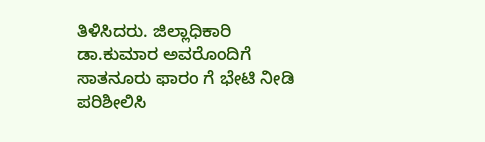ತಿಳಿಸಿದರು. ಜಿಲ್ಲಾಧಿಕಾರಿ ಡಾ.ಕುಮಾರ ಅವರೊಂದಿಗೆ ಸಾತನೂರು ಫಾರಂ ಗೆ ಭೇಟಿ ನೀಡಿ ಪರಿಶೀಲಿಸಿ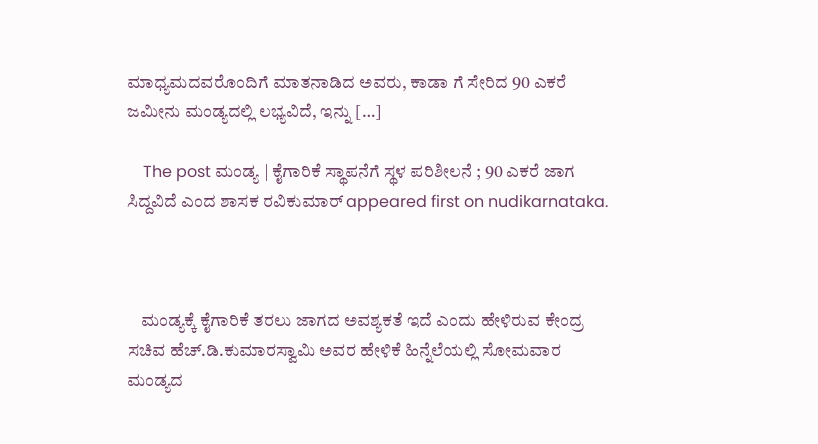ಮಾಧ್ಯಮದವರೊಂದಿಗೆ ಮಾತನಾಡಿದ ಅವರು, ಕಾಡಾ ಗೆ ಸೇರಿದ 90 ಎಕರೆ ಜಮೀನು ಮಂಡ್ಯದಲ್ಲಿ ಲಭ್ಯವಿದೆ, ಇನ್ನು […]

    The post ಮಂಡ್ಯ | ಕೈಗಾರಿಕೆ ಸ್ಥಾಪನೆಗೆ ಸ್ಥಳ ಪರಿಶೀಲನೆ ; 90 ಎಕರೆ ಜಾಗ ಸಿದ್ದವಿದೆ ಎಂದ ಶಾಸಕ ರವಿಕುಮಾರ್ appeared first on nudikarnataka.



    ಮಂಡ್ಯಕ್ಕೆ ಕೈಗಾರಿಕೆ ತರಲು ಜಾಗದ ಅವಶ್ಯಕತೆ ಇದೆ ಎಂದು ಹೇಳಿರುವ ಕೇಂದ್ರ ಸಚಿವ ಹೆಚ್.ಡಿ.ಕುಮಾರಸ್ವಾಮಿ ಅವರ ಹೇಳಿಕೆ ಹಿನ್ನೆಲೆಯಲ್ಲಿ ಸೋಮವಾರ ಮಂಡ್ಯದ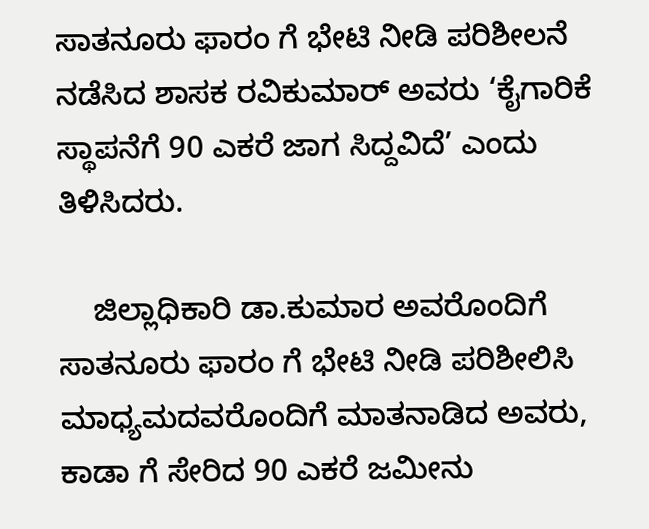ಸಾತನೂರು ಫಾರಂ ಗೆ ಭೇಟಿ ನೀಡಿ ಪರಿಶೀಲನೆ ನಡೆಸಿದ ಶಾಸಕ ರವಿಕುಮಾರ್ ಅವರು ‘ಕೈಗಾರಿಕೆ ಸ್ಥಾಪನೆಗೆ 90 ಎಕರೆ ಜಾಗ ಸಿದ್ದವಿದೆ’ ಎಂದು ತಿಳಿಸಿದರು.

    ಜಿಲ್ಲಾಧಿಕಾರಿ ಡಾ.ಕುಮಾರ ಅವರೊಂದಿಗೆ ಸಾತನೂರು ಫಾರಂ ಗೆ ಭೇಟಿ ನೀಡಿ ಪರಿಶೀಲಿಸಿ ಮಾಧ್ಯಮದವರೊಂದಿಗೆ ಮಾತನಾಡಿದ ಅವರು, ಕಾಡಾ ಗೆ ಸೇರಿದ 90 ಎಕರೆ ಜಮೀನು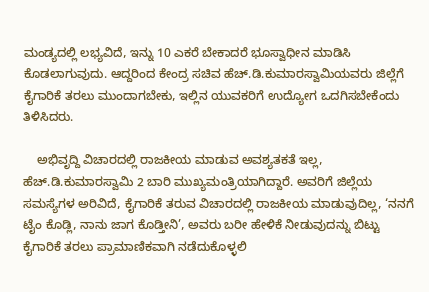ಮಂಡ್ಯದಲ್ಲಿ ಲಭ್ಯವಿದೆ, ಇನ್ನು 10 ಎಕರೆ ಬೇಕಾದರೆ ಭೂಸ್ವಾಧೀನ ಮಾಡಿಸಿ ಕೊಡಲಾಗುವುದು. ಆದ್ದರಿಂದ ಕೇಂದ್ರ ಸಚಿವ ಹೆಚ್.ಡಿ.ಕುಮಾರಸ್ವಾಮಿಯವರು ಜಿಲ್ಲೆಗೆ ಕೈಗಾರಿಕೆ ತರಲು ಮುಂದಾಗಬೇಕು, ಇಲ್ಲಿನ ಯುವಕರಿಗೆ ಉದ್ಯೋಗ ಒದಗಿಸಬೇಕೆಂದು ತಿಳಿಸಿದರು.

    ಅಭಿವೃದ್ದಿ ವಿಚಾರದಲ್ಲಿ ರಾಜಕೀಯ ಮಾಡುವ ಅವಶ್ಯತಕತೆ ಇಲ್ಲ, ಹೆಚ್.ಡಿ.ಕುಮಾರಸ್ವಾಮಿ 2 ಬಾರಿ ಮುಖ್ಯಮಂತ್ರಿಯಾಗಿದ್ದಾರೆ. ಅವರಿಗೆ ಜಿಲ್ಲೆಯ ಸಮಸ್ಯೆಗಳ ಅರಿವಿದೆ, ಕೈಗಾರಿಕೆ ತರುವ ವಿಚಾರದಲ್ಲಿ ರಾಜಕೀಯ ಮಾಡುವುದಿಲ್ಲ, ‘ನನಗೆ ಟೈಂ ಕೊಡ್ಲಿ, ನಾನು ಜಾಗ ಕೊಡ್ತೀನಿ’, ಅವರು ಬರೀ ಹೇಳಿಕೆ ನೀಡುವುದನ್ನು ಬಿಟ್ಟು ಕೈಗಾರಿಕೆ ತರಲು ಪ್ರಾಮಾಣಿಕವಾಗಿ ನಡೆದುಕೊಳ್ಳಲಿ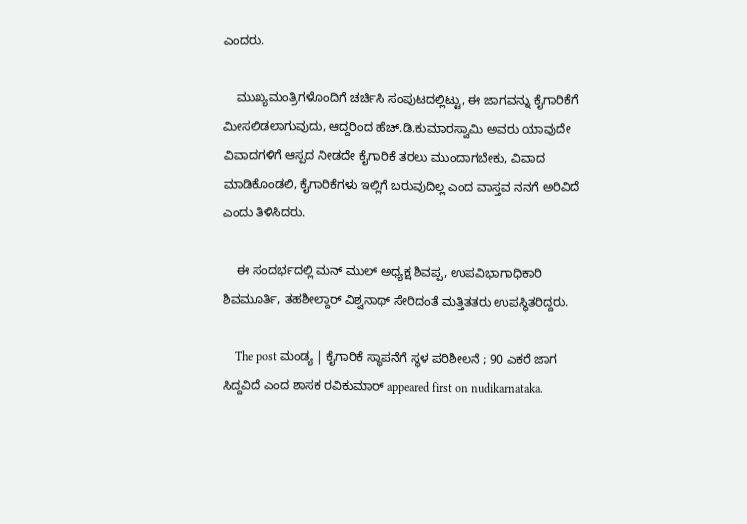ಎಂದರು.

    ಮುಖ್ಯಮಂತ್ರಿಗಳೊಂದಿಗೆ ಚರ್ಚಿಸಿ ಸಂಪುಟದಲ್ಲಿಟ್ಟು, ಈ ಜಾಗವನ್ನು ಕೈಗಾರಿಕೆಗೆ ಮೀಸಲಿಡಲಾಗುವುದು, ಆದ್ದರಿಂದ ಹೆಚ್.ಡಿ.ಕುಮಾರಸ್ವಾಮಿ ಅವರು ಯಾವುದೇ ವಿವಾದಗಳಿಗೆ ಆಸ್ಪದ ನೀಡದೇ ಕೈಗಾರಿಕೆ ತರಲು ಮುಂದಾಗಬೇಕು, ವಿವಾದ ಮಾಡಿಕೊಂಡಲಿ, ಕೈಗಾರಿಕೆಗಳು ಇಲ್ಲಿಗೆ ಬರುವುದಿಲ್ಲ ಎಂದ ವಾಸ್ತವ ನನಗೆ ಅರಿವಿದೆ ಎಂದು ತಿಳಿಸಿದರು.

    ಈ ಸಂದರ್ಭದಲ್ಲಿ ಮನ್ ಮುಲ್ ಅಧ್ಯಕ್ಷ ಶಿವಪ್ಪ, ಉಪವಿಭಾಗಾಧಿಕಾರಿ ಶಿವಮೂರ್ತಿ, ತಹಶೀಲ್ದಾರ್ ವಿಶ್ವನಾಥ್ ಸೇರಿದಂತೆ ಮತ್ತಿತತರು ಉಪಸ್ಥಿತರಿದ್ದರು.

    The post ಮಂಡ್ಯ | ಕೈಗಾರಿಕೆ ಸ್ಥಾಪನೆಗೆ ಸ್ಥಳ ಪರಿಶೀಲನೆ ; 90 ಎಕರೆ ಜಾಗ ಸಿದ್ದವಿದೆ ಎಂದ ಶಾಸಕ ರವಿಕುಮಾರ್ appeared first on nudikarnataka.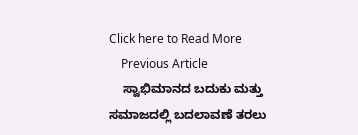Click here to Read More
    Previous Article
    ಸ್ವಾಭಿಮಾನದ ಬದುಕು ಮತ್ತು ಸಮಾಜದಲ್ಲಿ ಬದಲಾವಣೆ ತರಲು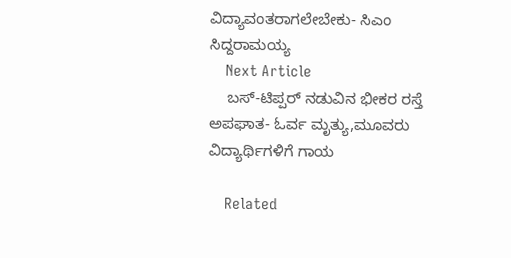ವಿದ್ಯಾವಂತರಾಗಲೇಬೇಕು- ಸಿಎಂ ಸಿದ್ದರಾಮಯ್ಯ
    Next Article
    ಬಸ್-ಟಿಪ್ಪರ್ ನಡುವಿನ ಭೀಕರ ರಸ್ತೆ ಅಪಘಾತ- ಓರ್ವ ಮೃತ್ಯು,ಮೂವರು ವಿದ್ಯಾರ್ಥಿಗಳಿಗೆ ಗಾಯ

    Related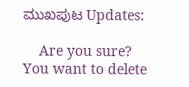ಮುಖಪುಟ Updates:

    Are you sure? You want to delete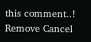this comment..! Remove Cancel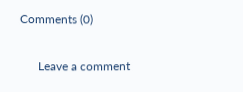Comments (0)

      Leave a comment